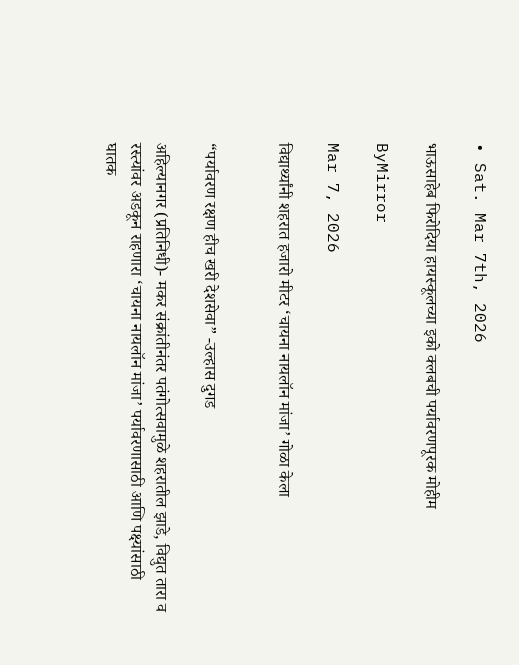• Sat. Mar 7th, 2026

भाऊसाहेब फिरोदिया हायस्कूलच्या इको क्लबची पर्यावरणपूरक मोहीम

ByMirror

Mar 7, 2026

विद्यार्थ्यांनी शहरात हजारो मीटर ‘चायना नायलॉन मांजा’ गोळा केला


“पर्यावरण रक्षण हीच खरी देशसेवा” -उल्हास दुगड

अहिल्यानगर (प्रतिनिधी)- मकर संक्रांतीनंतर पतंगोत्सवामुळे शहरातील झाडे, विद्युत तारा व रस्त्यांवर अडकून राहणारा ‘चायना नायलॉन मांजा’ पर्यावरणासाठी आणि पक्ष्यांसाठी घातक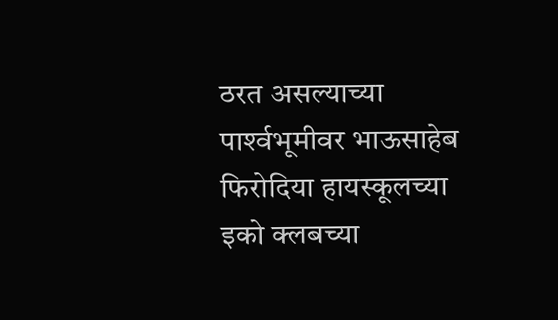ठरत असल्याच्या पार्श्‍वभूमीवर भाऊसाहेब फिरोदिया हायस्कूलच्या इको क्लबच्या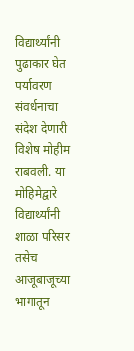विद्यार्थ्यांनी पुढाकार घेत पर्यावरण संवर्धनाचा संदेश देणारी विशेष मोहीम राबवली. या मोहिमेद्वारे विद्यार्थ्यांनी शाळा परिसर तसेच आजूबाजूच्या भागातून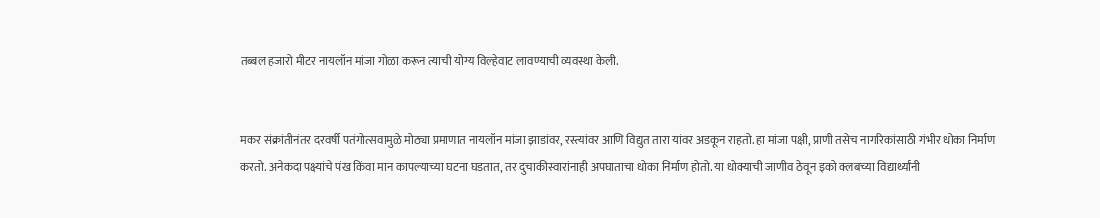तब्बल हजारो मीटर नायलॉन मांजा गोळा करून त्याची योग्य विल्हेवाट लावण्याची व्यवस्था केली.


मकर संक्रांतीनंतर दरवर्षी पतंगोत्सवामुळे मोठ्या प्रमाणात नायलॉन मांजा झाडांवर, रस्त्यांवर आणि विद्युत तारा यांवर अडकून राहतो. हा मांजा पक्षी, प्राणी तसेच नागरिकांसाठी गंभीर धोका निर्माण करतो. अनेकदा पक्ष्यांचे पंख किंवा मान कापल्याच्या घटना घडतात, तर दुचाकीस्वारांनाही अपघाताचा धोका निर्माण होतो. या धोक्याची जाणीव ठेवून इको क्लबच्या विद्यार्थ्यांनी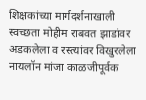शिक्षकांच्या मार्गदर्शनाखाली स्वच्छता मोहीम राबवत झाडांवर अडकलेला व रस्त्यांवर विखुरलेला नायलॉन मांजा काळजीपूर्वक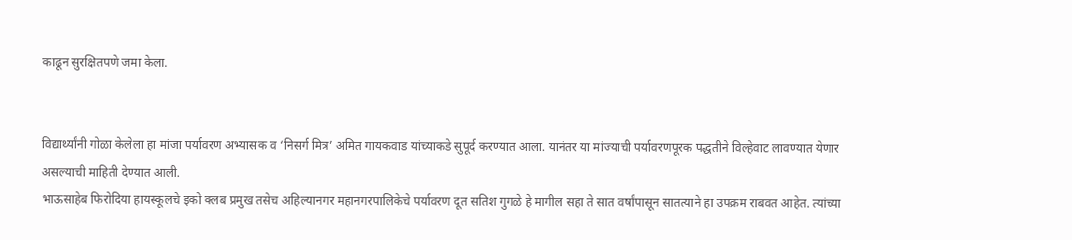काढून सुरक्षितपणे जमा केला.


विद्यार्थ्यांनी गोळा केलेला हा मांजा पर्यावरण अभ्यासक व ‘निसर्ग मित्र’ अमित गायकवाड यांच्याकडे सुपूर्द करण्यात आला. यानंतर या मांज्याची पर्यावरणपूरक पद्धतीने विल्हेवाट लावण्यात येणार असल्याची माहिती देण्यात आली.
भाऊसाहेब फिरोदिया हायस्कूलचे इको क्लब प्रमुख तसेच अहिल्यानगर महानगरपालिकेचे पर्यावरण दूत सतिश गुगळे हे मागील सहा ते सात वर्षांपासून सातत्याने हा उपक्रम राबवत आहेत. त्यांच्या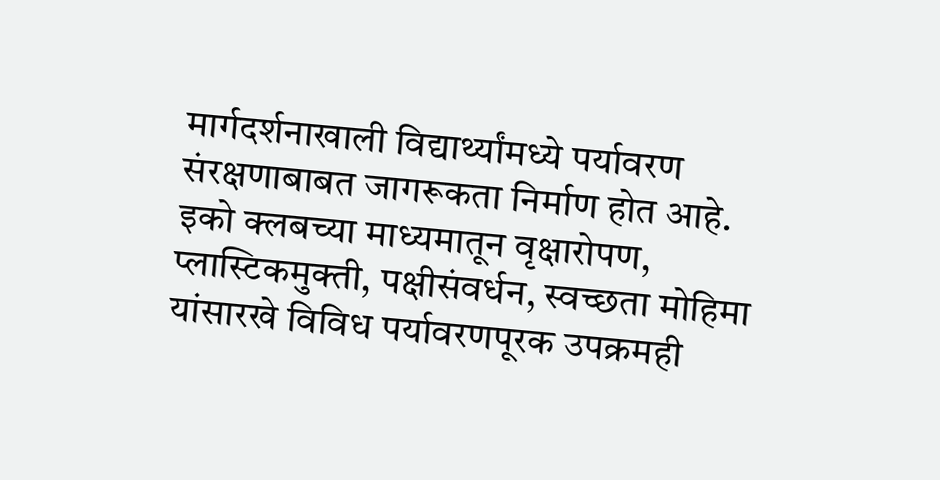मार्गदर्शनाखाली विद्यार्थ्यांमध्ये पर्यावरण संरक्षणाबाबत जागरूकता निर्माण होत आहे. इको क्लबच्या माध्यमातून वृक्षारोपण, प्लास्टिकमुक्ती, पक्षीसंवर्धन, स्वच्छता मोहिमा यांसारखे विविध पर्यावरणपूरक उपक्रमही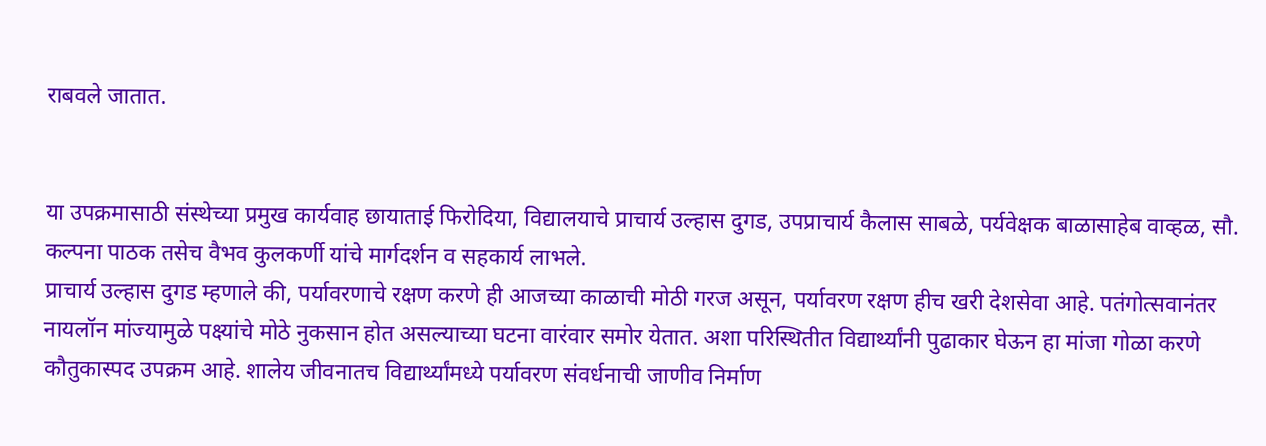राबवले जातात.


या उपक्रमासाठी संस्थेच्या प्रमुख कार्यवाह छायाताई फिरोदिया, विद्यालयाचे प्राचार्य उल्हास दुगड, उपप्राचार्य कैलास साबळे, पर्यवेक्षक बाळासाहेब वाव्हळ, सौ. कल्पना पाठक तसेच वैभव कुलकर्णी यांचे मार्गदर्शन व सहकार्य लाभले.
प्राचार्य उल्हास दुगड म्हणाले की, पर्यावरणाचे रक्षण करणे ही आजच्या काळाची मोठी गरज असून, पर्यावरण रक्षण हीच खरी देशसेवा आहे. पतंगोत्सवानंतर नायलॉन मांज्यामुळे पक्ष्यांचे मोठे नुकसान होत असल्याच्या घटना वारंवार समोर येतात. अशा परिस्थितीत विद्यार्थ्यांनी पुढाकार घेऊन हा मांजा गोळा करणे कौतुकास्पद उपक्रम आहे. शालेय जीवनातच विद्यार्थ्यांमध्ये पर्यावरण संवर्धनाची जाणीव निर्माण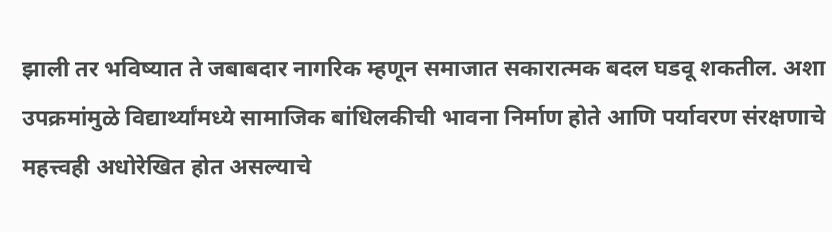झाली तर भविष्यात ते जबाबदार नागरिक म्हणून समाजात सकारात्मक बदल घडवू शकतील. अशा उपक्रमांमुळे विद्यार्थ्यांमध्ये सामाजिक बांधिलकीची भावना निर्माण होते आणि पर्यावरण संरक्षणाचे महत्त्वही अधोरेखित होत असल्याचे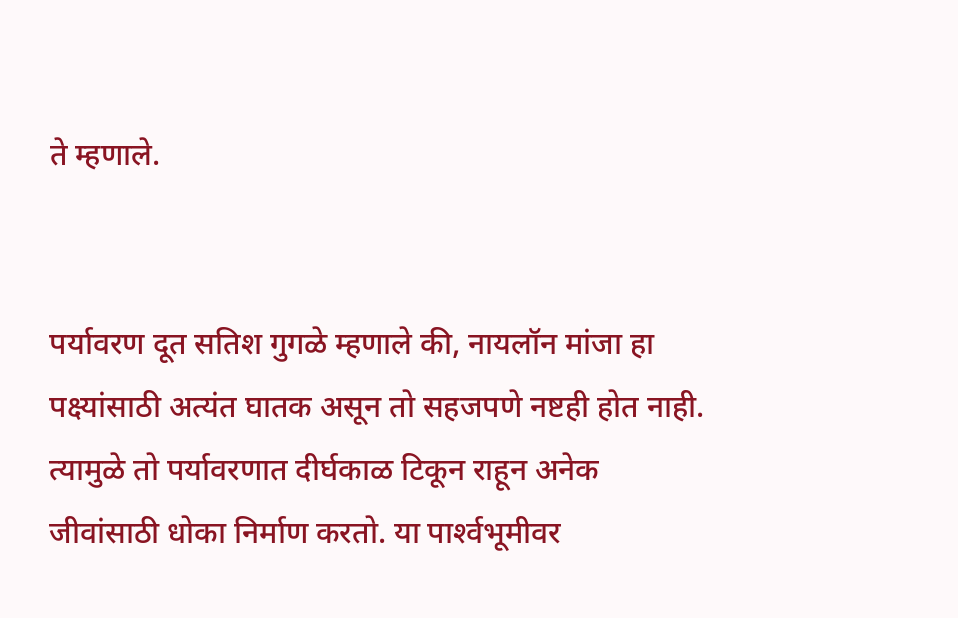ते म्हणाले.


पर्यावरण दूत सतिश गुगळे म्हणाले की, नायलॉन मांजा हा पक्ष्यांसाठी अत्यंत घातक असून तो सहजपणे नष्टही होत नाही. त्यामुळे तो पर्यावरणात दीर्घकाळ टिकून राहून अनेक जीवांसाठी धोका निर्माण करतो. या पार्श्‍वभूमीवर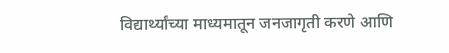विद्यार्थ्यांच्या माध्यमातून जनजागृती करणे आणि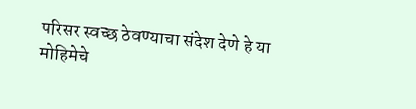परिसर स्वच्छ ठेवण्याचा संदेश देणे हे या मोहिमेचे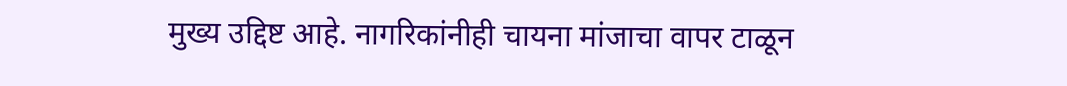मुख्य उद्दिष्ट आहे. नागरिकांनीही चायना मांजाचा वापर टाळून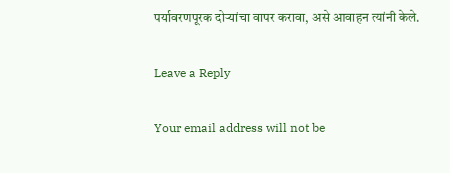पर्यावरणपूरक दोऱ्यांचा वापर करावा, असे आवाहन त्यांनी केले.

Leave a Reply

Your email address will not be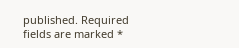published. Required fields are marked *